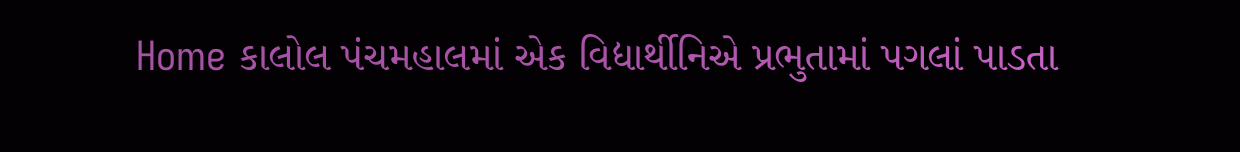Home કાલોલ પંચમહાલમાં એક વિદ્યાર્થીનિએ પ્રભુતામાં પગલાં પાડતા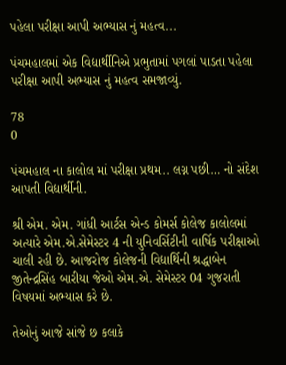પહેલા પરીક્ષા આપી અભ્યાસ નું મહત્વ...

પંચમહાલમાં એક વિદ્યાર્થીનિએ પ્રભુતામાં પગલાં પાડતા પહેલા પરીક્ષા આપી અભ્યાસ નું મહત્વ સમજાવ્યું.

78
0

પંચમહાલ ના કાલોલ માં પરીક્ષા પ્રથમ.. લગ્ન પછી… નો સંદેશ આપતી વિદ્યાર્થીની.

શ્રી એમ. એમ. ગાંધી આર્ટસ એન્ડ કોમર્સ કોલેજ કાલોલમાં અત્યારે એમ.એ.સેમેસ્ટર 4 ની યુનિવર્સિટીની વાર્ષિક પરીક્ષાઓ ચાલી રહી છે. આજરોજ કોલેજની વિદ્યાર્થિની શ્રદ્ધાબેન જીતેન્દ્રસિંહ બારીયા જેઓ એમ.એ. સેમેસ્ટર 04 ગુજરાતી વિષયમાં અભ્યાસ કરે છે.

તેઓનું આજે સાંજે છ કલાકે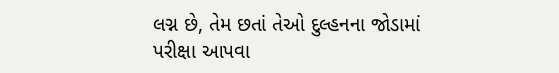લગ્ન છે, તેમ છતાં તેઓ દુલ્હનના જોડામાં પરીક્ષા આપવા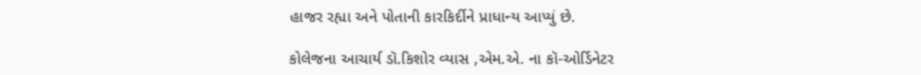હાજર રહ્યા અને પોતાની કારકિર્દીને પ્રાધાન્ય આપ્યું છે.

કોલેજના આચાર્ય ડૉ.કિશોર વ્યાસ ,એમ.એ. ના કૉ-ઓર્ડિનેટર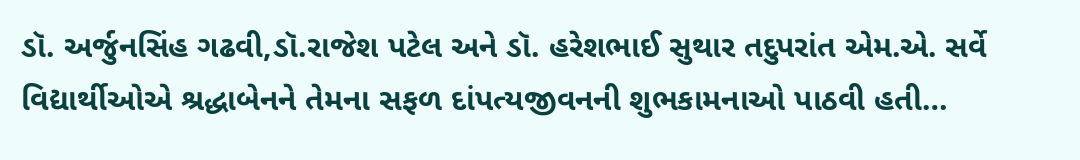ડૉ. અર્જુનસિંહ ગઢવી,ડૉ.રાજેશ પટેલ અને ડૉ. હરેશભાઈ સુથાર તદુપરાંત એમ.એ. સર્વે વિદ્યાર્થીઓએ શ્રદ્ધાબેનને તેમના સફળ દાંપત્યજીવનની શુભકામનાઓ પાઠવી હતી…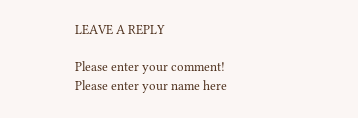LEAVE A REPLY

Please enter your comment!
Please enter your name here